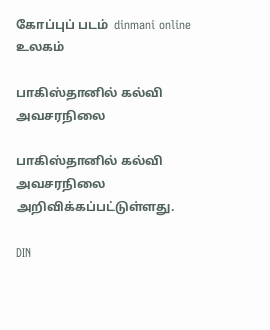கோப்புப் படம்  dinmani online
உலகம்

பாகிஸ்தானில் கல்வி அவசரநிலை

பாகிஸ்தானில் கல்வி அவசரநிலை அறிவிக்கப்பட்டுள்ளது.

DIN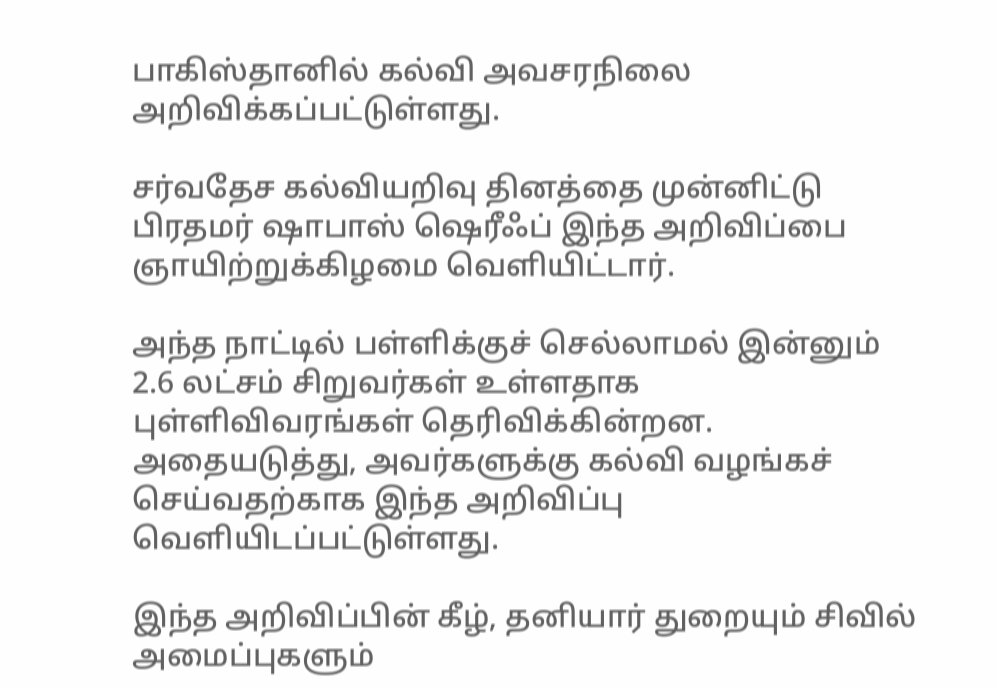பாகிஸ்தானில் கல்வி அவசரநிலை அறிவிக்கப்பட்டுள்ளது.

சர்வதேச கல்வியறிவு தினத்தை முன்னிட்டு பிரதமர் ஷாபாஸ் ஷெரீஃப் இந்த அறிவிப்பை ஞாயிற்றுக்கிழமை வெளியிட்டார்.

அந்த நாட்டில் பள்ளிக்குச் செல்லாமல் இன்னும் 2.6 லட்சம் சிறுவர்கள் உள்ளதாக புள்ளிவிவரங்கள் தெரிவிக்கின்றன. அதையடுத்து, அவர்களுக்கு கல்வி வழங்கச் செய்வதற்காக இந்த அறிவிப்பு வெளியிடப்பட்டுள்ளது.

இந்த அறிவிப்பின் கீழ், தனியார் துறையும் சிவில் அமைப்புகளும்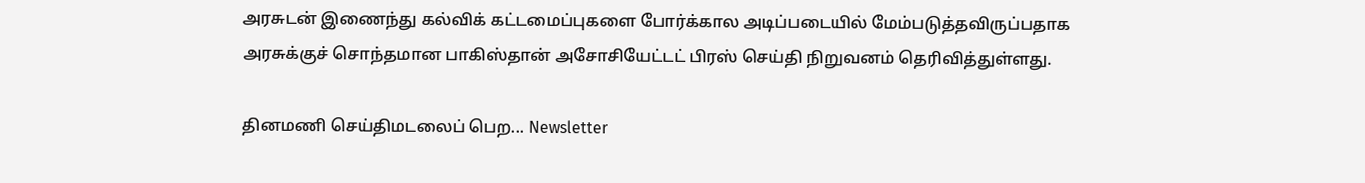அரசுடன் இணைந்து கல்விக் கட்டமைப்புகளை போர்க்கால அடிப்படையில் மேம்படுத்தவிருப்பதாக அரசுக்குச் சொந்தமான பாகிஸ்தான் அசோசியேட்டட் பிரஸ் செய்தி நிறுவனம் தெரிவித்துள்ளது.

தினமணி செய்திமடலைப் பெற... Newsletter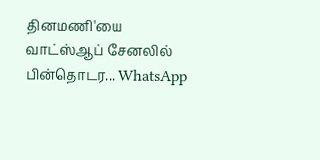தினமணி'யை வாட்ஸ்ஆப் சேனலில் பின்தொடர... WhatsApp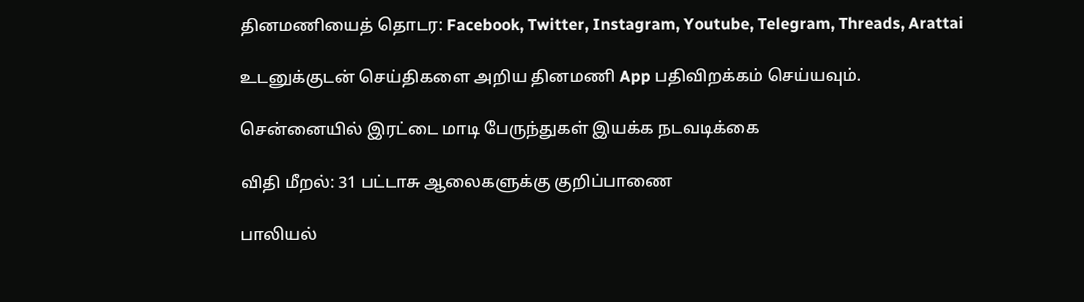தினமணியைத் தொடர: Facebook, Twitter, Instagram, Youtube, Telegram, Threads, Arattai

உடனுக்குடன் செய்திகளை அறிய தினமணி App பதிவிறக்கம் செய்யவும்.

சென்னையில் இரட்டை மாடி பேருந்துகள் இயக்க நடவடிக்கை

விதி மீறல்: 31 பட்டாசு ஆலைகளுக்கு குறிப்பாணை

பாலியல்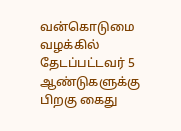வன்கொடுமை வழக்கில் தேடப்பட்டவர் 5 ஆண்டுகளுக்கு பிறகு கைது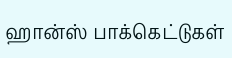ஹான்ஸ் பாக்கெட்டுகள்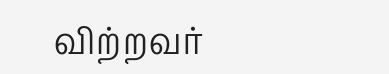விற்றவர்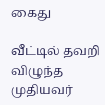கைது

வீட்டில் தவறி விழுந்த முதியவர்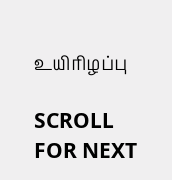உயிரிழப்பு

SCROLL FOR NEXT